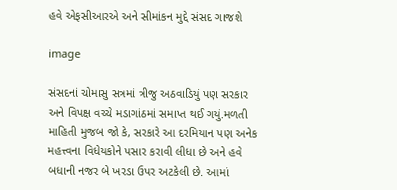હવે એફસીઆરએ અને સીમાંકન મુદ્દે સંસદ ગાજશે

image

સંસદનાં ચોમાસુ સત્રમાં ત્રીજુ અઠવાડિયું પણ સરકાર અને વિપક્ષ વચ્ચે મડાગાંઠમાં સમાપ્ત થઈ ગયું.મળતી માહિતી મુજબ જો કે, સરકારે આ દરમિયાન પણ અનેક મહત્ત્વના વિધેયકોને પસાર કરાવી લીધા છે અને હવે બધાની નજર બે ખરડા ઉપર અટકેલી છે. આમાં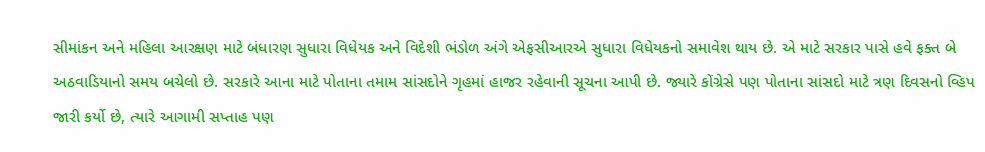સીમાંકન અને મહિલા આરક્ષણ માટે બંધારણ સુધારા વિધેયક અને વિદેશી ભંડોળ અંગે એફસીઆરએ સુધારા વિધેયકનો સમાવેશ થાય છે. એ માટે સરકાર પાસે હવે ફક્ત બે અઠવાડિયાનો સમય બચેલો છે. સરકારે આના માટે પોતાના તમામ સાંસદોને ગૃહમાં હાજર રહેવાની સૂચના આપી છે. જ્યારે કોંગ્રેસે પણ પોતાના સાંસદો માટે ત્રણ દિવસનો વ્હિપ જારી કર્યો છે, ત્યારે આગામી સપ્તાહ પણ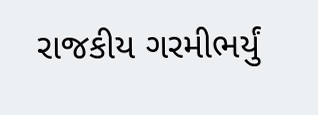રાજકીય ગરમીભર્યું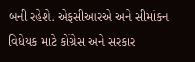બની રહેશે. એફસીઆરએ અને સીમાંકન વિધેયક માટે કોંગ્રેસ અને સરકાર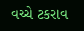વચ્ચે ટકરાવ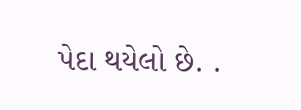પેદા થયેલો છે. .